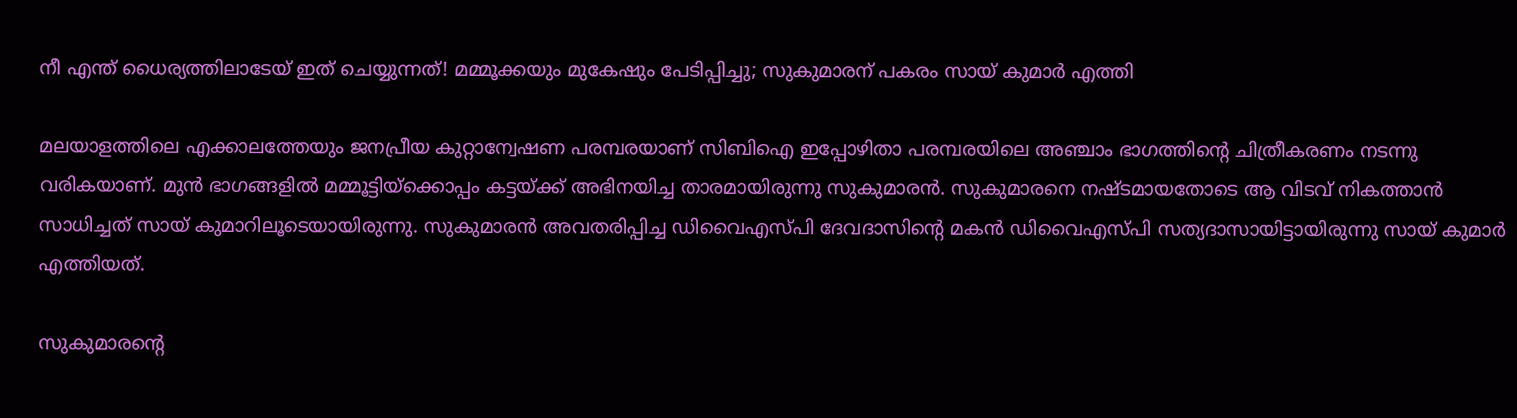നീ എന്ത് ധൈര്യത്തിലാടേയ് ഇത് ചെയ്യുന്നത്! മമ്മൂക്കയും മുകേഷും പേടിപ്പിച്ചു; സുകുമാരന് പകരം സായ് കുമാര്‍ എത്തി

മലയാളത്തിലെ എക്കാലത്തേയും ജനപ്രീയ കുറ്റാന്വേഷണ പരമ്പരയാണ് സിബിഐ ഇപ്പോഴിതാ പരമ്പരയിലെ അഞ്ചാം ഭാഗത്തിന്റെ ചിത്രീകരണം നടന്നു വരികയാണ്. മുന്‍ ഭാഗങ്ങളില്‍ മമ്മൂട്ടിയ്‌ക്കൊപ്പം കട്ടയ്ക്ക് അഭിനയിച്ച താരമായിരുന്നു സുകുമാരന്‍. സുകുമാരനെ നഷ്ടമായതോടെ ആ വിടവ് നികത്താന്‍ സാധിച്ചത് സായ് കുമാറിലൂടെയായിരുന്നു. സുകുമാരന്‍ അവതരിപ്പിച്ച ഡിവൈഎസ്പി ദേവദാസിന്റെ മകന്‍ ഡിവൈഎസ്പി സത്യദാസായിട്ടായിരുന്നു സായ് കുമാര്‍ എത്തിയത്.

സുകുമാരന്റെ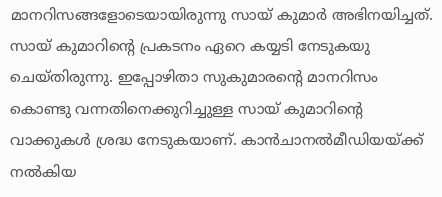മാനറിസങ്ങളോടെയായിരുന്നു സായ് കുമാര്‍ അഭിനയിച്ചത്. സായ് കുമാറിന്റെ പ്രകടനം ഏറെ കയ്യടി നേടുകയു ചെയ്തിരുന്നു. ഇപ്പോഴിതാ സുകുമാരന്റെ മാനറിസം കൊണ്ടു വന്നതിനെക്കുറിച്ചുള്ള സായ് കുമാറിന്റെ വാക്കുകള്‍ ശ്രദ്ധ നേടുകയാണ്. കാന്‍ചാനല്‍മീഡിയയ്ക്ക് നല്‍കിയ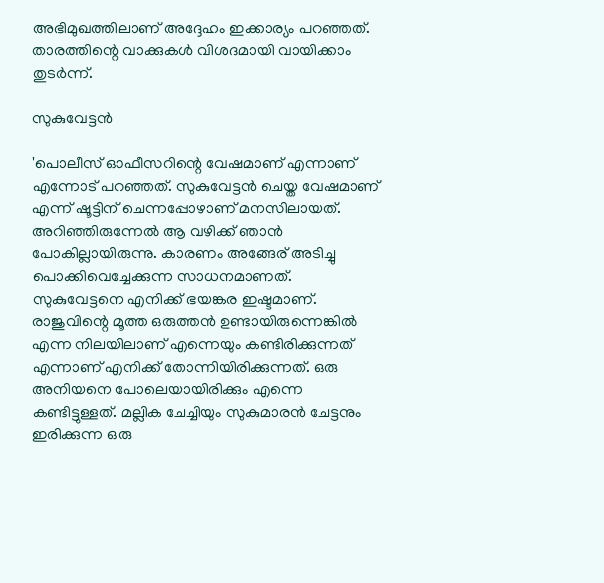അഭിമുഖത്തിലാണ് അദ്ദേഹം ഇക്കാര്യം പറഞ്ഞത്. താരത്തിന്റെ വാക്കുകള്‍ വിശദമായി വായിക്കാം തുടര്‍ന്ന്.

സുകുവേട്ടന്‍

'പൊലീസ് ഓഫീസറിന്റെ വേഷമാണ് എന്നാണ് എന്നോട് പറഞ്ഞത്. സുകുവേട്ടന്‍ ചെയ്ത വേഷമാണ് എന്ന് ഷൂട്ടിന് ചെന്നപ്പോഴാണ് മനസിലായത്. അറിഞ്ഞിരുന്നേല്‍ ആ വഴിക്ക് ഞാന്‍ പോകില്ലായിരുന്നു. കാരണം അങ്ങേര് അടിച്ചു പൊക്കിവെച്ചേക്കുന്ന സാധനമാണത്.
സുകുവേട്ടനെ എനിക്ക് ഭയങ്കര ഇഷ്ടമാണ്. രാജുവിന്റെ മൂത്ത ഒരുത്തന്‍ ഉണ്ടായിരുന്നെങ്കില്‍ എന്ന നിലയിലാണ് എന്നെയും കണ്ടിരിക്കുന്നത് എന്നാണ് എനിക്ക് തോന്നിയിരിക്കുന്നത്. ഒരു അനിയനെ പോലെയായിരിക്കും എന്നെ കണ്ടിട്ടുള്ളത്. മല്ലിക ചേച്ചിയും സുകുമാരന്‍ ചേട്ടനും ഇരിക്കുന്ന ഒരു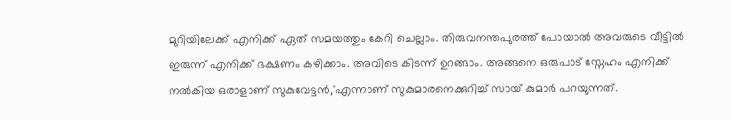മുറിയിലേക്ക് എനിക്ക് ഏത് സമയത്തും കേറി ചെല്ലാം. തിരുവനന്തപുരത്ത് പോയാല്‍ അവരുടെ വീട്ടില്‍ ഇരുന്ന് എനിക്ക് ഭക്ഷണം കഴിക്കാം. അവിടെ കിടന്ന് ഉറങ്ങാം. അങ്ങനെ ഒരുപാട് സ്നേഹം എനിക്ക് നല്‍കിയ ഒരാളാണ് സുകുവേട്ടന്‍,'എന്നാണ് സുകുമാരനെക്കുറിച്ച് സായ് കുമാര്‍ പറയുന്നത്.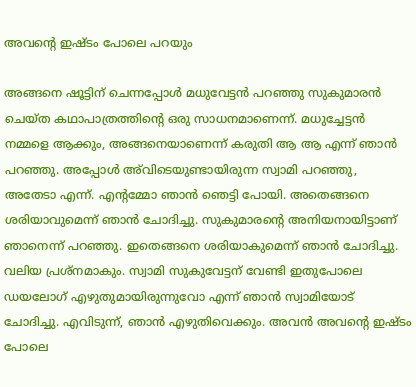അവന്റെ ഇഷ്ടം പോലെ പറയും

അങ്ങനെ ഷൂട്ടിന് ചെന്നപ്പോള്‍ മധുവേട്ടന്‍ പറഞ്ഞു സുകുമാരന്‍ ചെയ്ത കഥാപാത്രത്തിന്റെ ഒരു സാധനമാണെന്ന്. മധുച്ചേട്ടന്‍ നമ്മളെ ആക്കും, അങ്ങനെയാണെന്ന് കരുതി ആ ആ എന്ന് ഞാന്‍ പറഞ്ഞു. അപ്പോള്‍ അ്‌വിടെയുണ്ടായിരുന്ന സ്വാമി പറഞ്ഞു, അതേടാ എന്ന്. എന്റമ്മോ ഞാന്‍ ഞെട്ടി പോയി. അതെങ്ങനെ ശരിയാവുമെന്ന് ഞാന്‍ ചോദിച്ചു. സുകുമാരന്റെ അനിയനായിട്ടാണ് ഞാനെന്ന് പറഞ്ഞു. ഇതെങ്ങനെ ശരിയാകുമെന്ന് ഞാന്‍ ചോദിച്ചു. വലിയ പ്രശ്‌നമാകും. സ്വാമി സുകുവേട്ടന് വേണ്ടി ഇതുപോലെ ഡയലോഗ് എഴുതുമായിരുന്നുവോ എന്ന് ഞാന്‍ സ്വാമിയോട് ചോദിച്ചു. എവിടുന്ന്, ഞാന്‍ എഴുതിവെക്കും. അവന്‍ അവന്റെ ഇഷ്ടം പോലെ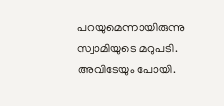പറയുമെന്നായിരുന്നു സ്വാമിയുടെ മറുപടി. അവിടേയും പോയി.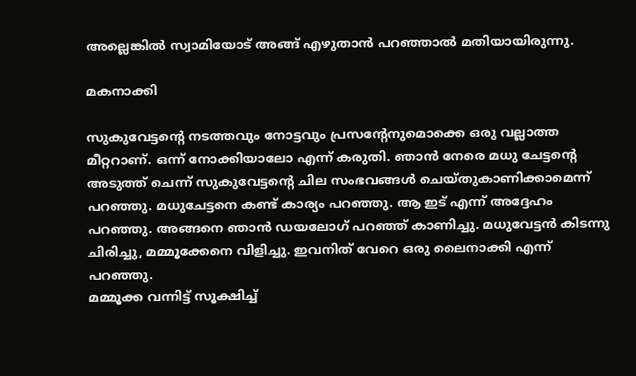അല്ലെങ്കില്‍ സ്വാമിയോട് അങ്ങ് എഴുതാന്‍ പറഞ്ഞാല്‍ മതിയായിരുന്നു.

മകനാക്കി

സുകുവേട്ടന്റെ നടത്തവും നോട്ടവും പ്രസന്റേനുമൊക്കെ ഒരു വല്ലാത്ത മീറ്ററാണ്. ഒന്ന് നോക്കിയാലോ എന്ന് കരുതി. ഞാന്‍ നേരെ മധു ചേട്ടന്റെ അടുത്ത് ചെന്ന് സുകുവേട്ടന്റെ ചില സംഭവങ്ങള്‍ ചെയ്തുകാണിക്കാമെന്ന് പറഞ്ഞു. മധുചേട്ടനെ കണ്ട് കാര്യം പറഞ്ഞു. ആ ഇട് എന്ന് അദ്ദേഹം പറഞ്ഞു. അങ്ങനെ ഞാന്‍ ഡയലോഗ് പറഞ്ഞ് കാണിച്ചു. മധുവേട്ടന്‍ കിടന്നു ചിരിച്ചു, മമ്മൂക്കേനെ വിളിച്ചു. ഇവനിത് വേറെ ഒരു ലൈനാക്കി എന്ന് പറഞ്ഞു.
മമ്മൂക്ക വന്നിട്ട് സൂക്ഷിച്ച്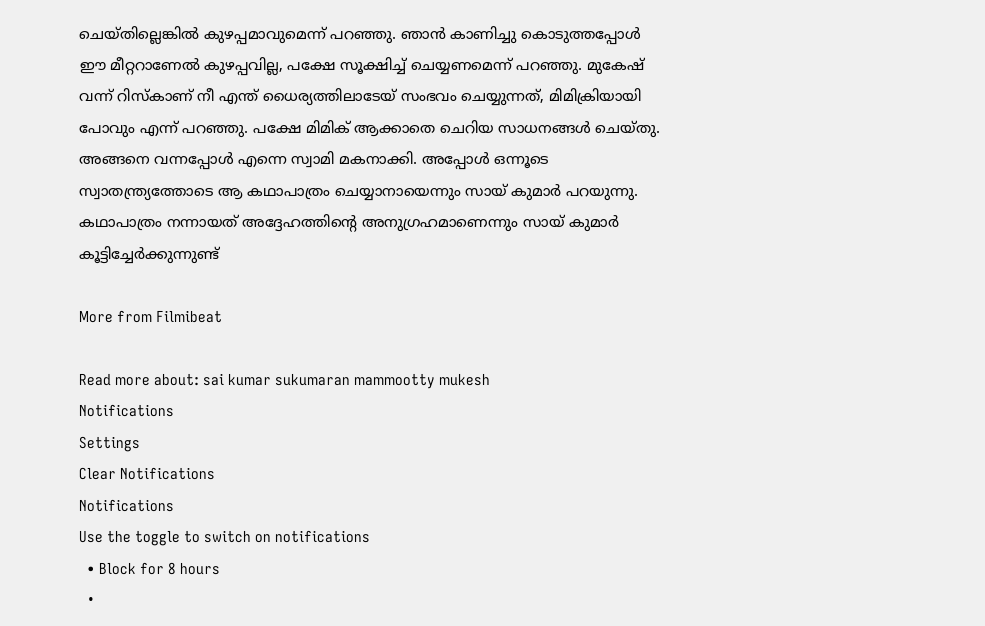ചെയ്തില്ലെങ്കില്‍ കുഴപ്പമാവുമെന്ന് പറഞ്ഞു. ഞാന്‍ കാണിച്ചു കൊടുത്തപ്പോള്‍ ഈ മീറ്ററാണേല്‍ കുഴപ്പവില്ല, പക്ഷേ സൂക്ഷിച്ച് ചെയ്യണമെന്ന് പറഞ്ഞു. മുകേഷ് വന്ന് റിസ്‌കാണ് നീ എന്ത് ധൈര്യത്തിലാടേയ് സംഭവം ചെയ്യുന്നത്, മിമിക്രിയായി പോവും എന്ന് പറഞ്ഞു. പക്ഷേ മിമിക് ആക്കാതെ ചെറിയ സാധനങ്ങള്‍ ചെയ്തു. അങ്ങനെ വന്നപ്പോള്‍ എന്നെ സ്വാമി മകനാക്കി. അപ്പോള്‍ ഒന്നൂടെ സ്വാതന്ത്ര്യത്തോടെ ആ കഥാപാത്രം ചെയ്യാനായെന്നും സായ് കുമാര്‍ പറയുന്നു. കഥാപാത്രം നന്നായത് അദ്ദേഹത്തിന്റെ അനുഗ്രഹമാണെന്നും സായ് കുമാര്‍ കൂട്ടിച്ചേര്‍ക്കുന്നുണ്ട്

More from Filmibeat

Read more about: sai kumar sukumaran mammootty mukesh
Notifications
Settings
Clear Notifications
Notifications
Use the toggle to switch on notifications
  • Block for 8 hours
  •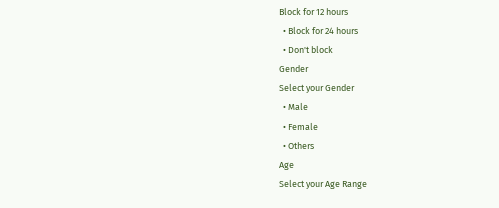Block for 12 hours
  • Block for 24 hours
  • Don't block
Gender
Select your Gender
  • Male
  • Female
  • Others
Age
Select your Age Range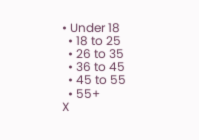• Under 18
  • 18 to 25
  • 26 to 35
  • 36 to 45
  • 45 to 55
  • 55+
X